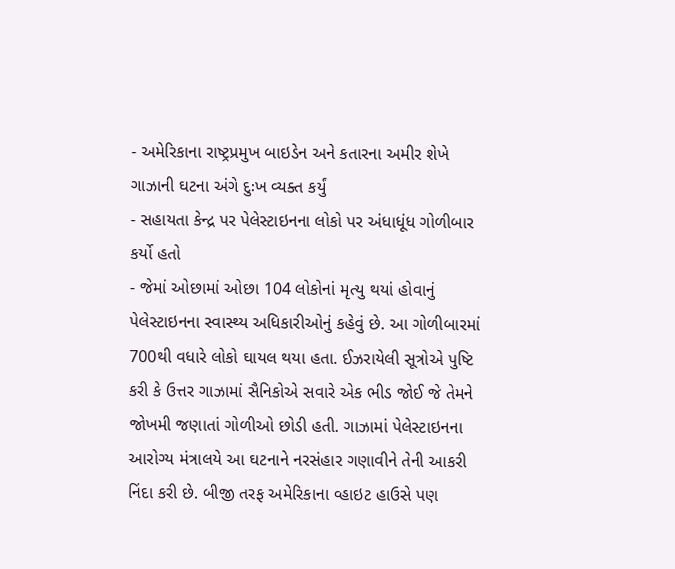- અમેરિકાના રાષ્ટ્રપ્રમુખ બાઇડેન અને કતારના અમીર શેખે ગાઝાની ઘટના અંગે દુઃખ વ્યક્ત કર્યું
- સહાયતા કેન્દ્ર પર પેલેસ્ટાઇનના લોકો પર અંધાધૂંધ ગોળીબાર કર્યો હતો
- જેમાં ઓછામાં ઓછા 104 લોકોનાં મૃત્યુ થયાં હોવાનું
પેલેસ્ટાઇનના સ્વાસ્થ્ય અધિકારીઓનું કહેવું છે. આ ગોળીબારમાં 700થી વધારે લોકો ઘાયલ થયા હતા. ઈઝરાયેલી સૂત્રોએ પુષ્ટિ કરી કે ઉત્તર ગાઝામાં સૈનિકોએ સવારે એક ભીડ જોઈ જે તેમને જોખમી જણાતાં ગોળીઓ છોડી હતી. ગાઝામાં પેલેસ્ટાઇનના આરોગ્ય મંત્રાલયે આ ઘટનાને નરસંહાર ગણાવીને તેની આકરી નિંદા કરી છે. બીજી તરફ અમેરિકાના વ્હાઇટ હાઉસે પણ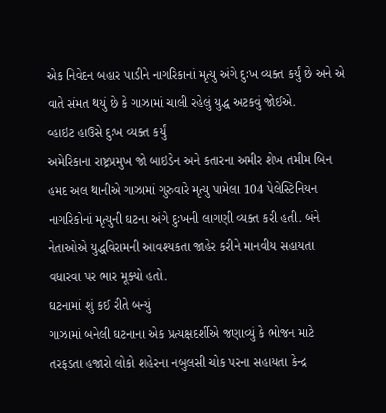એક નિવેદન બહાર પાડીને નાગરિકાનાં મૃત્યુ અંગે દુઃખ વ્યક્ત કર્યું છે અને એ વાતે સંમત થયું છે કે ગાઝામાં ચાલી રહેલું યુદ્ધ અટકવું જોઈએ.
વ્હાઇટ હાઉસે દુઃખ વ્યક્ત કર્યું
અમેરિકાના રાષ્ટ્રપ્રમુખ જો બાઇડેન અને કતારના અમીર શેખ તમીમ બિન હમદ અલ થાનીએ ગાઝામાં ગુરુવારે મૃત્યુ પામેલા 104 પેલેસ્ટિનિયન નાગરિકોનાં મૃત્યુની ઘટના અંગે દુઃખની લાગણી વ્યક્ત કરી હતી. બંને નેતાઓએ યુદ્ધવિરામની આવશ્યકતા જાહેર કરીને માનવીય સહાયતા વધારવા પર ભાર મૂક્યો હતો.
ઘટનામાં શું કઈ રીતે બન્યું
ગાઝામાં બનેલી ઘટનાના એક પ્રત્યક્ષદર્શીએ જણાવ્યું કે ભોજન માટે તરફડતા હજારો લોકો શહેરના નબુલસી ચોક પરના સહાયતા કેન્દ્ર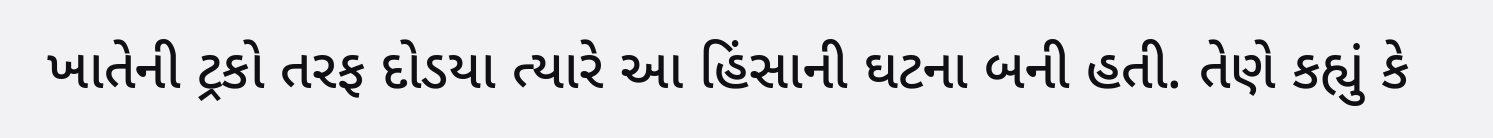ખાતેની ટ્રકો તરફ દોડયા ત્યારે આ હિંસાની ઘટના બની હતી. તેણે કહ્યું કે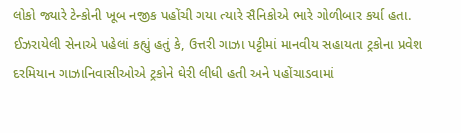લોકો જ્યારે ટેન્કોની ખૂબ નજીક પહોંચી ગયા ત્યારે સૈનિકોએ ભારે ગોળીબાર કર્યા હતા. ઈઝરાયેલી સેનાએ પહેલાં કહ્યું હતું કે, ઉત્તરી ગાઝા પટ્ટીમાં માનવીય સહાયતા ટ્રકોના પ્રવેશ દરમિયાન ગાઝાનિવાસીઓએ ટ્રકોને ઘેરી લીધી હતી અને પહોંચાડવામાં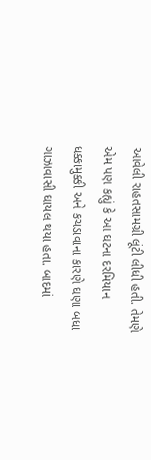આવેલી રાહતસામગ્રી લૂંટી લીધી હતી. તેમણે એમ પણ કહ્યું કે આ ઘટના દરમિયાન ધક્કામુક્કી અને કચડાવાના કારણે ઘણા બધા ગાઝાવાસી ઘાયલ થયા હતા. બાદમાં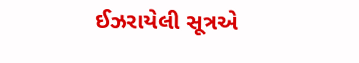ઈઝરાયેલી સૂત્રએ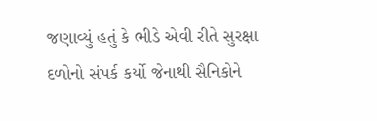જણાવ્યું હતું કે ભીડે એવી રીતે સુરક્ષા દળોનો સંપર્ક કર્યો જેનાથી સૈનિકોને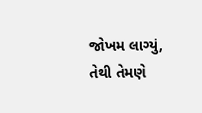જોખમ લાગ્યું, તેથી તેમણે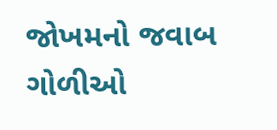જોખમનો જવાબ ગોળીઓ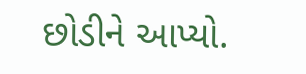છોડીને આપ્યો.